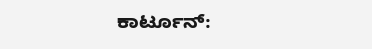ಕಾರ್ಟೂನ್: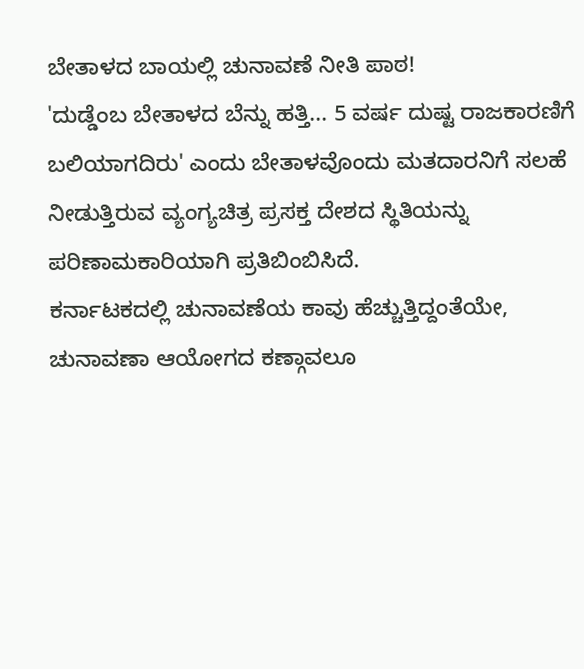ಬೇತಾಳದ ಬಾಯಲ್ಲಿ ಚುನಾವಣೆ ನೀತಿ ಪಾಠ!
'ದುಡ್ಡೆಂಬ ಬೇತಾಳದ ಬೆನ್ನು ಹತ್ತಿ... 5 ವರ್ಷ ದುಷ್ಟ ರಾಜಕಾರಣಿಗೆ ಬಲಿಯಾಗದಿರು' ಎಂದು ಬೇತಾಳವೊಂದು ಮತದಾರನಿಗೆ ಸಲಹೆ ನೀಡುತ್ತಿರುವ ವ್ಯಂಗ್ಯಚಿತ್ರ ಪ್ರಸಕ್ತ ದೇಶದ ಸ್ಥಿತಿಯನ್ನು ಪರಿಣಾಮಕಾರಿಯಾಗಿ ಪ್ರತಿಬಿಂಬಿಸಿದೆ.
ಕರ್ನಾಟಕದಲ್ಲಿ ಚುನಾವಣೆಯ ಕಾವು ಹೆಚ್ಚುತ್ತಿದ್ದಂತೆಯೇ, ಚುನಾವಣಾ ಆಯೋಗದ ಕಣ್ಗಾವಲೂ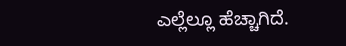ಎಲ್ಲೆಲ್ಲೂ ಹೆಚ್ಚಾಗಿದೆ.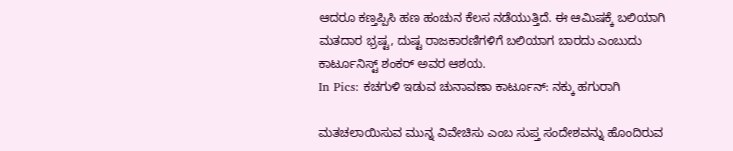ಆದರೂ ಕಣ್ತಪ್ಪಿಸಿ ಹಣ ಹಂಚುನ ಕೆಲಸ ನಡೆಯುತ್ತಿದೆ. ಈ ಆಮಿಷಕ್ಕೆ ಬಲಿಯಾಗಿ ಮತದಾರ ಭ್ರಷ್ಟ, ದುಷ್ಟ ರಾಜಕಾರಣಿಗಳಿಗೆ ಬಲಿಯಾಗ ಬಾರದು ಎಂಬುದು ಕಾರ್ಟೂನಿಸ್ಟ್ ಶಂಕರ್ ಅವರ ಆಶಯ.
In Pics: ಕಚಗುಳಿ ಇಡುವ ಚುನಾವಣಾ ಕಾರ್ಟೂನ್: ನಕ್ಕು ಹಗುರಾಗಿ

ಮತಚಲಾಯಿಸುವ ಮುನ್ನ ವಿವೇಚಿಸು ಎಂಬ ಸುಪ್ತ ಸಂದೇಶವನ್ನು ಹೊಂದಿರುವ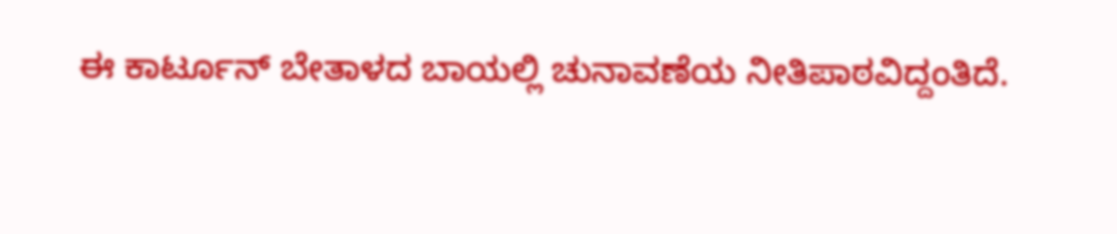ಈ ಕಾರ್ಟೂನ್ ಬೇತಾಳದ ಬಾಯಲ್ಲಿ ಚುನಾವಣೆಯ ನೀತಿಪಾಠವಿದ್ದಂತಿದೆ.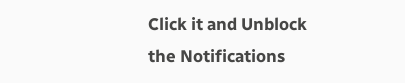Click it and Unblock the Notifications